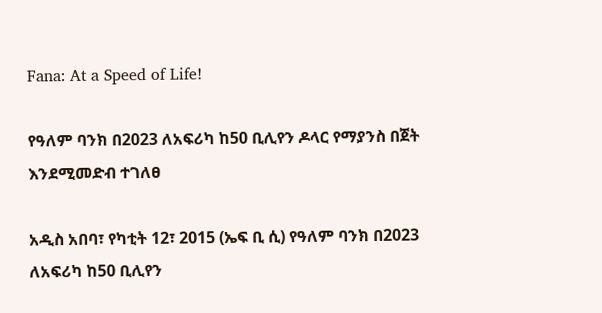Fana: At a Speed of Life!

የዓለም ባንክ በ2023 ለአፍሪካ ከ50 ቢሊየን ዶላር የማያንስ በጀት እንደሚመድብ ተገለፀ

አዲስ አበባ፣ የካቲት 12፣ 2015 (ኤፍ ቢ ሲ) የዓለም ባንክ በ2023 ለአፍሪካ ከ50 ቢሊየን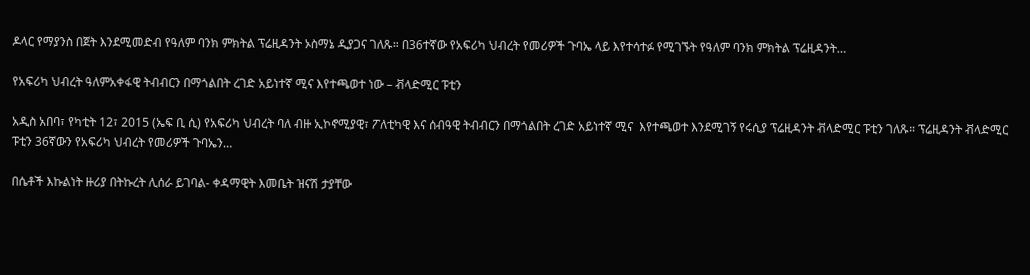ዶላር የማያንስ በጀት እንደሚመድብ የዓለም ባንክ ምክትል ፕሬዚዳንት ኦስማኔ ዲያጋና ገለጹ። በ36ተኛው የአፍሪካ ህብረት የመሪዎች ጉባኤ ላይ እየተሳተፉ የሚገኙት የዓለም ባንክ ምክትል ፕሬዚዳንት…

የአፍሪካ ህብረት ዓለምአቀፋዊ ትብብርን በማጎልበት ረገድ አይነተኛ ሚና እየተጫወተ ነው – ቭላድሚር ፑቲን

አዲስ አበባ፣ የካቲት 12፣ 2015 (ኤፍ ቢ ሲ) የአፍሪካ ህብረት ባለ ብዙ ኢኮኖሚያዊ፣ ፖለቲካዊ እና ሰብዓዊ ትብብርን በማጎልበት ረገድ አይነተኛ ሚና  እየተጫወተ እንደሚገኝ የሩሲያ ፕሬዚዳንት ቭላድሚር ፑቲን ገለጹ። ፕሬዚዳንት ቭላድሚር ፑቲን 36ኛውን የአፍሪካ ህብረት የመሪዎች ጉባኤን…

በሴቶች እኩልነት ዙሪያ በትኩረት ሊሰራ ይገባል- ቀዳማዊት እመቤት ዝናሽ ታያቸው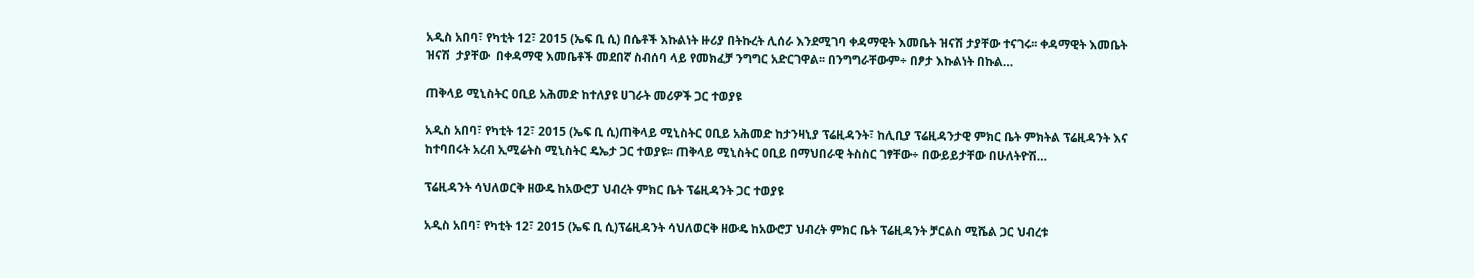አዲስ አበባ፣ የካቲት 12፣ 2015 (ኤፍ ቢ ሲ) በሴቶች እኩልነት ዙሪያ በትኩረት ሊሰራ እንደሚገባ ቀዳማዊት እመቤት ዝናሽ ታያቸው ተናገሩ፡፡ ቀዳማዊት እመቤት  ዝናሽ  ታያቸው  በቀዳማዊ እመቤቶች መደበኛ ስብሰባ ላይ የመክፈቻ ንግግር አድርገዋል፡፡ በንግግራቸውም÷ በፆታ እኩልነት በኩል…

ጠቅላይ ሚኒስትር ዐቢይ አሕመድ ከተለያዩ ሀገራት መሪዎች ጋር ተወያዩ

አዲስ አበባ፣ የካቲት 12፣ 2015 (ኤፍ ቢ ሲ)ጠቅላይ ሚኒስትር ዐቢይ አሕመድ ከታንዛኒያ ፕሬዚዳንት፣ ከሊቢያ ፕሬዚዳንታዊ ምክር ቤት ምክትል ፕሬዚዳንት እና ከተባበሩት አረብ ኢሚሬትስ ሚኒስትር ዴኤታ ጋር ተወያዩ፡፡ ጠቅላይ ሚኒስትር ዐቢይ በማህበራዊ ትስስር ገፃቸው÷ በውይይታቸው በሁለትዮሽ…

ፕሬዚዳንት ሳህለወርቅ ዘውዴ ከአውሮፓ ህብረት ምክር ቤት ፕሬዚዳንት ጋር ተወያዩ

አዲስ አበባ፣ የካቲት 12፣ 2015 (ኤፍ ቢ ሲ)ፕሬዚዳንት ሳህለወርቅ ዘውዴ ከአውሮፓ ህብረት ምክር ቤት ፕሬዚዳንት ቻርልስ ሚሼል ጋር ህብረቱ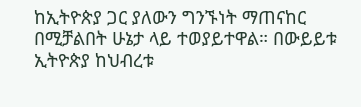ከኢትዮጵያ ጋር ያለውን ግንኙነት ማጠናከር በሚቻልበት ሁኔታ ላይ ተወያይተዋል። በውይይቱ ኢትዮጵያ ከህብረቱ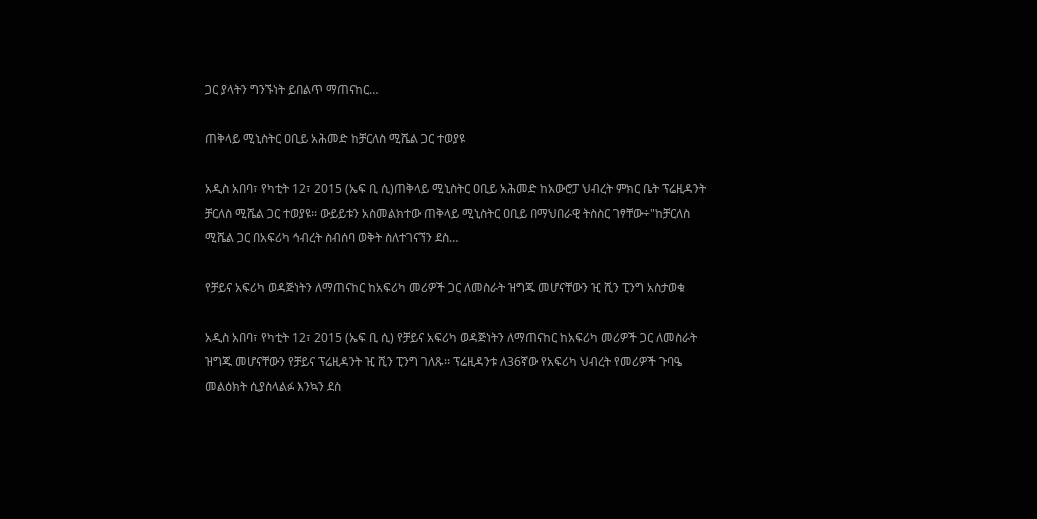ጋር ያላትን ግንኙነት ይበልጥ ማጠናከር…

ጠቅላይ ሚኒስትር ዐቢይ አሕመድ ከቻርለስ ሚሼል ጋር ተወያዩ

አዲስ አበባ፣ የካቲት 12፣ 2015 (ኤፍ ቢ ሲ)ጠቅላይ ሚኒስትር ዐቢይ አሕመድ ከአውሮፓ ህብረት ምክር ቤት ፕሬዚዳንት ቻርለስ ሚሼል ጋር ተወያዩ፡፡ ውይይቱን አስመልክተው ጠቅላይ ሚኒስትር ዐቢይ በማህበራዊ ትስስር ገፃቸው÷"ከቻርለስ ሚሼል ጋር በአፍሪካ ኅብረት ስብሰባ ወቅት ስለተገናኘን ደስ…

የቻይና አፍሪካ ወዳጅነትን ለማጠናከር ከአፍሪካ መሪዎች ጋር ለመስራት ዝግጁ መሆናቸውን ዢ ሺን ፒንግ አስታወቁ

አዲስ አበባ፣ የካቲት 12፣ 2015 (ኤፍ ቢ ሲ) የቻይና አፍሪካ ወዳጅነትን ለማጠናከር ከአፍሪካ መሪዎች ጋር ለመስራት ዝግጁ መሆናቸውን የቻይና ፕሬዚዳንት ዢ ሺን ፒንግ ገለጹ፡፡ ፕሬዚዳንቱ ለ36ኛው የአፍሪካ ህብረት የመሪዎች ጉባዔ መልዕክት ሲያስላልፉ እንኳን ደስ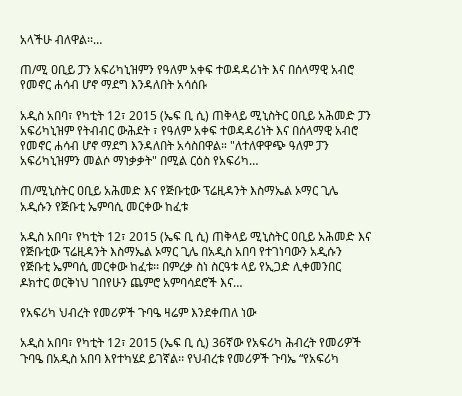አላችሁ ብለዋል፡፡…

ጠ/ሚ ዐቢይ ፓን አፍሪካኒዝምን የዓለም አቀፍ ተወዳዳሪነት እና በሰላማዊ አብሮ የመኖር ሐሳብ ሆኖ ማደግ እንዳለበት አሳሰቡ

አዲስ አበባ፣ የካቲት 12፣ 2015 (ኤፍ ቢ ሲ) ጠቅላይ ሚኒስትር ዐቢይ አሕመድ ፓን አፍሪካኒዝም የትብብር ውሕደት ፣ የዓለም አቀፍ ተወዳዳሪነት እና በሰላማዊ አብሮ የመኖር ሐሳብ ሆኖ ማደግ እንዳለበት አሳስበዋል። "ለተለዋዋጭ ዓለም ፓን አፍሪካኒዝምን መልሶ ማነቃቃት" በሚል ርዕስ የአፍሪካ…

ጠ/ሚኒስትር ዐቢይ አሕመድ እና የጅቡቲው ፕሬዚዳንት እስማኤል ኦማር ጊሌ አዲሱን የጅቡቲ ኤምባሲ መርቀው ከፈቱ

አዲስ አበባ፣ የካቲት 12፣ 2015 (ኤፍ ቢ ሲ) ጠቅላይ ሚኒስትር ዐቢይ አሕመድ እና የጅቡቲው ፕሬዚዳንት እስማኤል ኦማር ጊሌ በአዲስ አበባ የተገነባውን አዲሱን የጅቡቲ ኤምባሲ መርቀው ከፈቱ፡፡ በምረቃ ስነ ስርዓቱ ላይ የኢጋድ ሊቀመንበር ዶክተር ወርቅነህ ገበየሁን ጨምሮ አምባሳደሮች እና…

የአፍሪካ ህብረት የመሪዎች ጉባዔ ዛሬም እንደቀጠለ ነው

አዲስ አበባ፣ የካቲት 12፣ 2015 (ኤፍ ቢ ሲ) 36ኛው የአፍሪካ ሕብረት የመሪዎች ጉባዔ በአዲስ አበባ እየተካሄደ ይገኛል፡፡ የህብረቱ የመሪዎች ጉባኤ “የአፍሪካ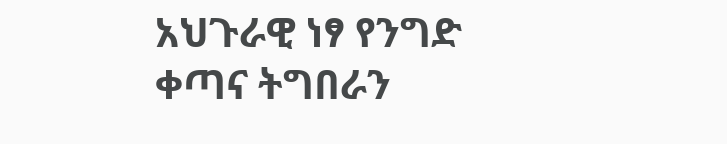አህጉራዊ ነፃ የንግድ ቀጣና ትግበራን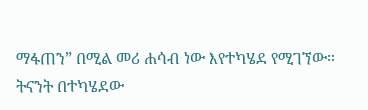ማፋጠን” በሚል መሪ ሐሳብ ነው እየተካሄደ የሚገኘው። ትናንት በተካሄደው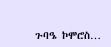ጉባዔ ኮሞሮስ…